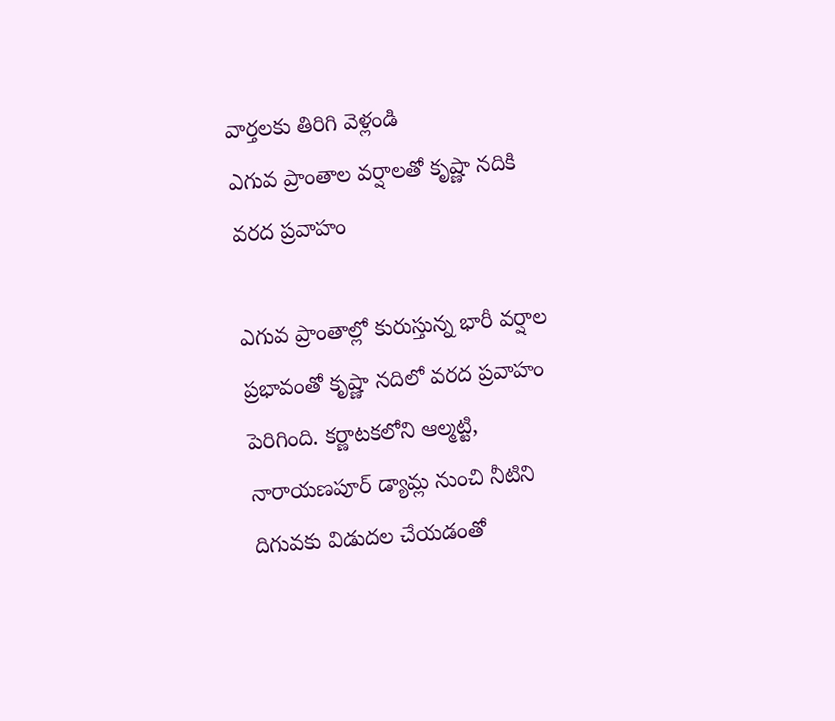వార్తలకు తిరిగి వెళ్లండి
ఎగువ ప్రాంతాల వర్షాలతో కృష్ణా నదికి వరద ప్రవాహం

ఎగువ ప్రాంతాల్లో కురుస్తున్న భారీ వర్షాల ప్రభావంతో కృష్ణా నదిలో వరద ప్రవాహం పెరిగింది. కర్ణాటకలోని ఆల్మట్టి, నారాయణపూర్ డ్యామ్ల నుంచి నీటిని దిగువకు విడుదల చేయడంతో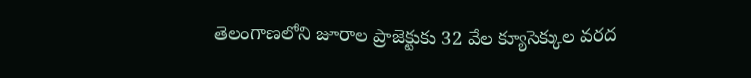తెలంగాణలోని జూరాల ప్రాజెక్టుకు 32 వేల క్యూసెక్కుల వరద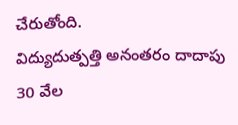చేరుతోంది.
విద్యుదుత్పత్తి అనంతరం దాదాపు 30 వేల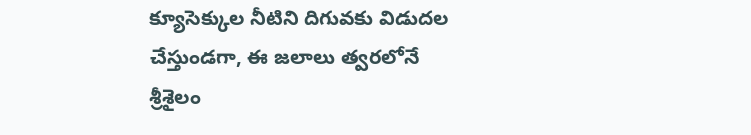క్యూసెక్కుల నీటిని దిగువకు విడుదల చేస్తుండగా, ఈ జలాలు త్వరలోనే శ్రీశైలం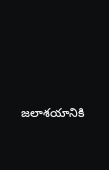జలాశయానికి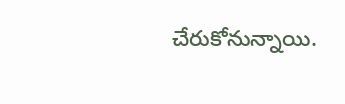చేరుకోనున్నాయి.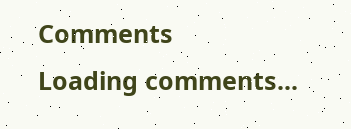Comments
Loading comments...